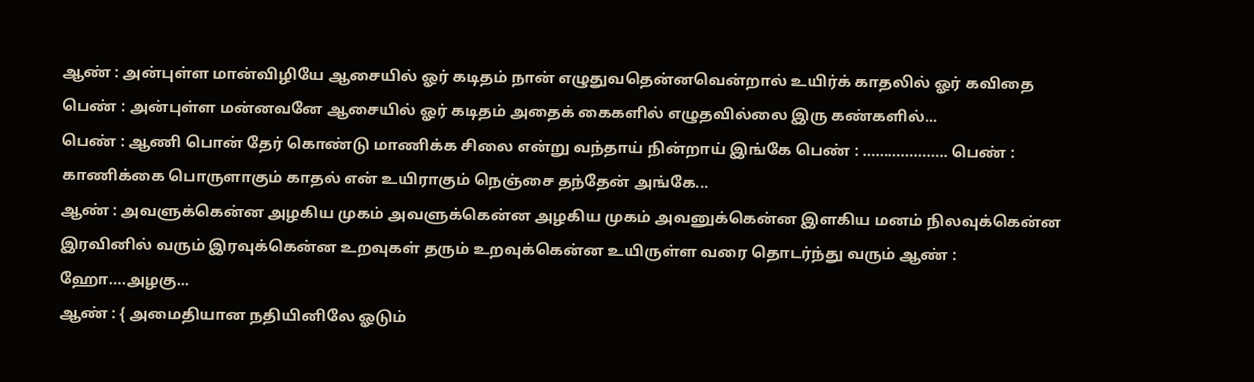ஆண் : அன்புள்ள மான்விழியே ஆசையில் ஓர் கடிதம் நான் எழுதுவதென்னவென்றால் உயிர்க் காதலில் ஓர் கவிதை பெண் : அன்புள்ள மன்னவனே ஆசையில் ஓர் கடிதம் அதைக் கைகளில் எழுதவில்லை இரு கண்களில்...
பெண் : ஆணி பொன் தேர் கொண்டு மாணிக்க சிலை என்று வந்தாய் நின்றாய் இங்கே பெண் : ……………….. பெண் : காணிக்கை பொருளாகும் காதல் என் உயிராகும் நெஞ்சை தந்தேன் அங்கே...
ஆண் : அவளுக்கென்ன அழகிய முகம் அவளுக்கென்ன அழகிய முகம் அவனுக்கென்ன இளகிய மனம் நிலவுக்கென்ன இரவினில் வரும் இரவுக்கென்ன உறவுகள் தரும் உறவுக்கென்ன உயிருள்ள வரை தொடர்ந்து வரும் ஆண் : ஹோ….அழகு...
ஆண் : { அமைதியான நதியினிலே ஓடும்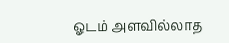ஓடம் அளவில்லாத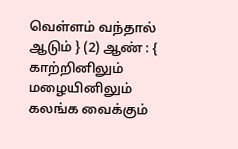வெள்ளம் வந்தால் ஆடும் } (2) ஆண் : { காற்றினிலும் மழையினிலும் கலங்க வைக்கும்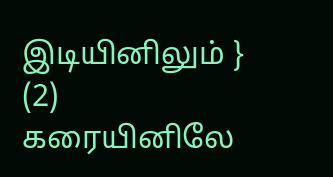இடியினிலும் } (2) கரையினிலே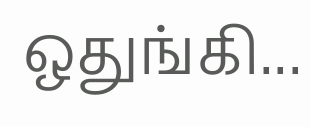ஒதுங்கி...